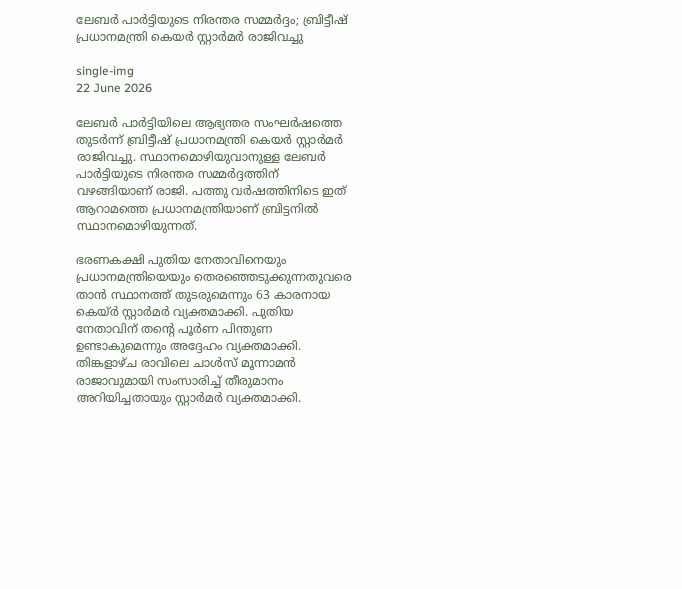ലേബർ പാർട്ടിയുടെ നിരന്തര സമ്മർദ്ദം; ബ്രിട്ടീഷ് പ്രധാനമന്ത്രി കെയർ സ്റ്റാർമർ രാജിവച്ചു

single-img
22 June 2026

ലേബർ പാർട്ടിയിലെ ആഭ്യന്തര സംഘർഷത്തെ തുടർന്ന് ബ്രിട്ടീഷ് പ്രധാനമന്ത്രി കെയർ സ്റ്റാർമർ രാജിവച്ചു. സ്ഥാനമൊഴിയുവാനുള്ള ലേബർ പാർട്ടിയുടെ നിരന്തര സമ്മർദ്ദത്തിന് വഴങ്ങിയാണ് രാജി. പത്തു വർഷത്തിനിടെ ഇത് ആറാമത്തെ പ്രധാനമന്ത്രിയാണ് ബ്രിട്ടനിൽ സ്ഥാനമൊഴിയുന്നത്.

ഭരണകക്ഷി പുതിയ നേതാവിനെയും പ്രധാനമന്ത്രിയെയും തെരഞ്ഞെടുക്കുന്നതുവരെ താൻ സ്ഥാനത്ത് തുടരുമെന്നും 63 കാരനായ കെയ്ർ സ്റ്റാർമർ വ്യക്തമാക്കി. പുതിയ നേതാവിന് തൻ്റെ പൂർണ പിന്തുണ ഉണ്ടാകുമെന്നും അദ്ദേഹം വ്യക്തമാക്കി. തിങ്കളാഴ്ച രാവിലെ ചാൾസ് മൂന്നാമൻ രാജാവുമായി സംസാരിച്ച് തീരുമാനം അറിയിച്ചതായും സ്റ്റാർമർ വ്യക്തമാക്കി.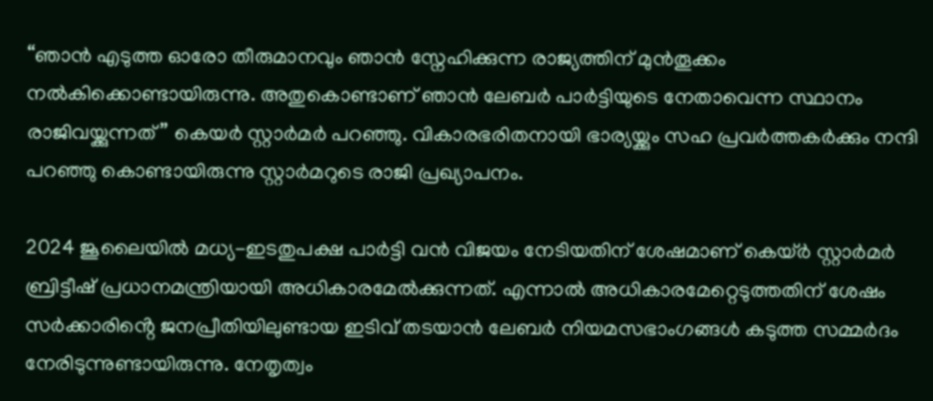“ഞാൻ എടുത്ത ഓരോ തീരുമാനവും ഞാൻ സ്നേഹിക്കുന്ന രാജ്യത്തിന് മുൻതൂക്കം നൽകിക്കൊണ്ടായിരുന്നു. അതുകൊണ്ടാണ് ഞാൻ ലേബർ പാർട്ടിയുടെ നേതാവെന്ന സ്ഥാനം രാജിവയ്ക്കുന്നത്” കെയർ സ്റ്റാർമർ പറഞ്ഞു. വികാരഭരിതനായി ഭാര്യയ്ക്കും സഹ പ്രവർത്തകർക്കും നന്ദി പറഞ്ഞു കൊണ്ടായിരുന്നു സ്റ്റാർമറുടെ രാജി പ്രഖ്യാപനം.

2024 ജൂലൈയിൽ മധ്യ-ഇടതുപക്ഷ പാർട്ടി വൻ വിജയം നേടിയതിന് ശേഷമാണ് കെയ്ർ സ്റ്റാർമർ ബ്രിട്ടീഷ് പ്രധാനമന്ത്രിയായി അധികാരമേൽക്കുന്നത്. എന്നാൽ അധികാരമേറ്റെടുത്തതിന് ശേഷം സർക്കാരിൻ്റെ ജനപ്രീതിയിലുണ്ടായ ഇടിവ് തടയാൻ ലേബർ നിയമസഭാംഗങ്ങൾ കടുത്ത സമ്മർദം നേരിടുന്നുണ്ടായിരുന്നു. നേതൃത്വം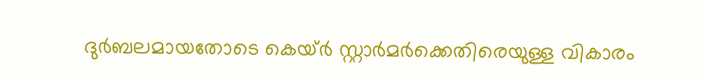ദുർബലമായതോടെ കെയ്ർ സ്റ്റാർമർക്കെതിരെയുള്ള വികാരം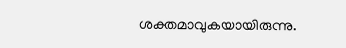ശക്തമാവുകയായിരുന്നു.